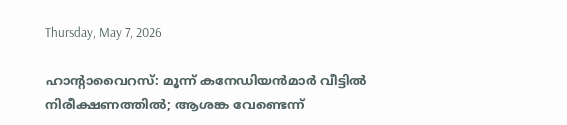Thursday, May 7, 2026

ഹാൻ്റാവൈറസ്: മൂന്ന് കനേഡിയൻമാർ വീട്ടിൽ നിരീക്ഷണത്തിൽ; ആശങ്ക വേണ്ടെന്ന്‌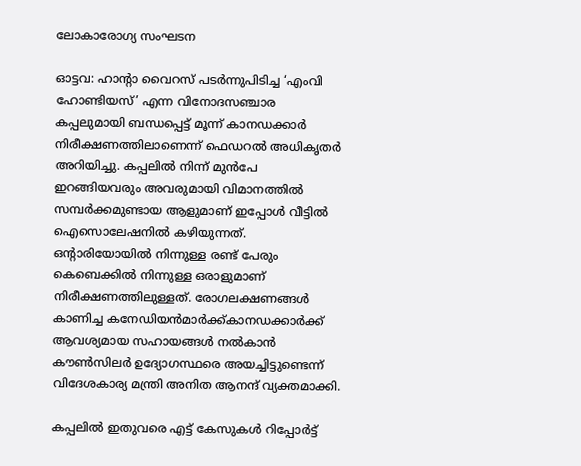ലോകാരോഗ്യ സംഘടന

ഓട്ടവ: ഹാൻ്റാ വൈറസ് പടർന്നുപിടിച്ച ‘എംവി ഹോണ്ടിയസ്’ എന്ന വിനോദസഞ്ചാര കപ്പലുമായി ബന്ധപ്പെട്ട് മൂന്ന് കാനഡക്കാർ നിരീക്ഷണത്തിലാണെന്ന് ഫെഡറൽ അധികൃതർ അറിയിച്ചു. കപ്പലിൽ നിന്ന് മുൻപേ ഇറങ്ങിയവരും അവരുമായി വിമാനത്തിൽ സമ്പർക്കമുണ്ടായ ആളുമാണ് ഇപ്പോൾ വീട്ടിൽ ഐസൊലേഷനിൽ കഴിയുന്നത്. ഒന്റാരിയോയിൽ നിന്നുള്ള രണ്ട് പേരും കെബെക്കിൽ നിന്നുള്ള ഒരാളുമാണ് നിരീക്ഷണത്തിലുള്ളത്. രോഗലക്ഷണങ്ങൾ കാണിച്ച കനേഡിയൻമാർക്ക്‌കാനഡക്കാർക്ക് ആവശ്യമായ സഹായങ്ങൾ നൽകാൻ കൗൺസിലർ ഉദ്യോഗസ്ഥരെ അയച്ചിട്ടുണ്ടെന്ന് വിദേശകാര്യ മന്ത്രി അനിത ആനന്ദ് വ്യക്തമാക്കി.

കപ്പലിൽ ഇതുവരെ എട്ട് കേസുകൾ റിപ്പോർട്ട്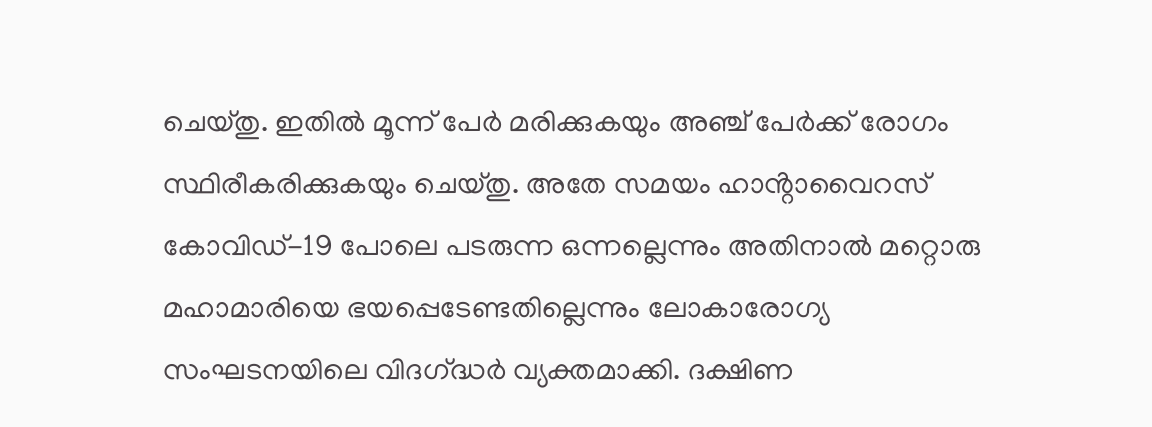ചെയ്തു. ഇതിൽ മൂന്ന് പേർ മരിക്കുകയും അഞ്ച് പേർക്ക് രോഗം സ്ഥിരീകരിക്കുകയും ചെയ്തു. അതേ സമയം ഹാൻ്റാവൈറസ് കോവിഡ്-19 പോലെ പടരുന്ന ഒന്നല്ലെന്നും അതിനാൽ മറ്റൊരു മഹാമാരിയെ ഭയപ്പെടേണ്ടതില്ലെന്നും ലോകാരോഗ്യ സംഘടനയിലെ വിദഗ്‌ദ്ധർ വ്യക്തമാക്കി. ദക്ഷിണ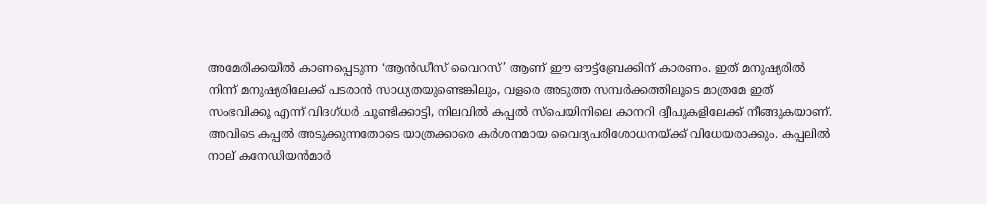അമേരിക്കയിൽ കാണപ്പെടുന്ന ‘ആൻഡീസ് വൈറസ്’ ആണ് ഈ ഔട്ട്ബ്രേക്കിന് കാരണം. ഇത് മനുഷ്യരിൽ നിന്ന് മനുഷ്യരിലേക്ക് പടരാൻ സാധ്യതയുണ്ടെങ്കിലും, വളരെ അടുത്ത സമ്പർക്കത്തിലൂടെ മാത്രമേ ഇത് സംഭവിക്കൂ എന്ന് വിദഗ്ധർ ചൂണ്ടിക്കാട്ടി, നിലവിൽ കപ്പൽ സ്പെയിനിലെ കാനറി ദ്വീപുകളിലേക്ക് നീങ്ങുകയാണ്. അവിടെ കപ്പൽ അടുക്കുന്നതോടെ യാത്രക്കാരെ കർശനമായ വൈദ്യപരിശോധനയ്ക്ക് വിധേയരാക്കും. കപ്പലിൽ നാല് കനേഡിയൻമാർ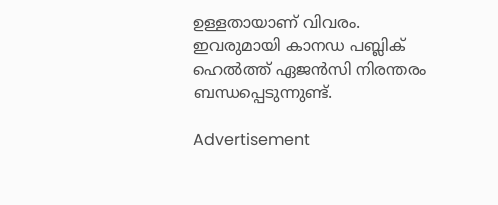ഉള്ളതായാണ് വിവരം. ഇവരുമായി കാനഡ പബ്ലിക് ഹെൽത്ത് ഏജൻസി നിരന്തരം ബന്ധപ്പെടുന്നുണ്ട്.

Advertisement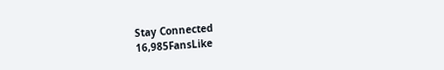Stay Connected
16,985FansLike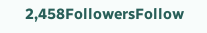2,458FollowersFollow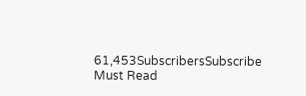61,453SubscribersSubscribe
Must Read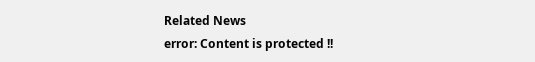Related News
error: Content is protected !!